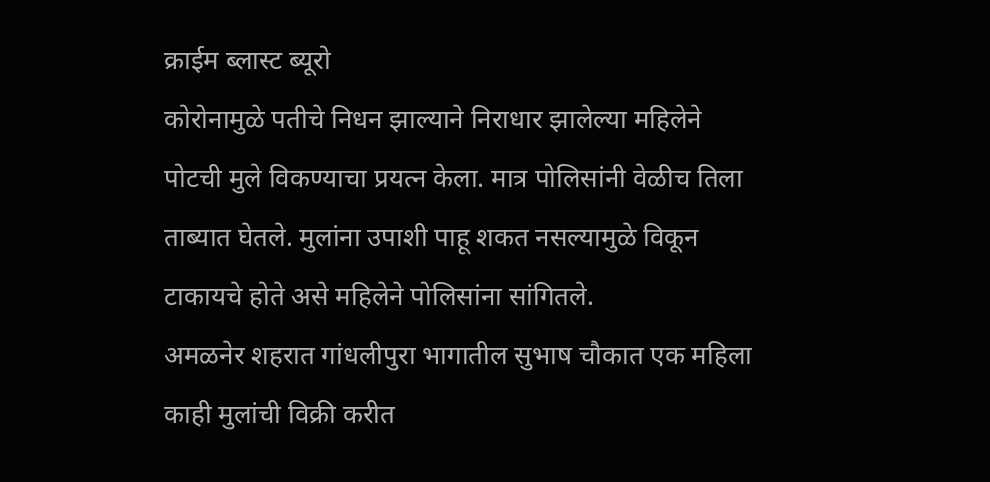क्राईम ब्लास्ट ब्यूरो
कोरोनामुळे पतीचे निधन झाल्याने निराधार झालेल्या महिलेने पोटची मुले विकण्याचा प्रयत्न केला. मात्र पोलिसांनी वेळीच तिला ताब्यात घेतले. मुलांना उपाशी पाहू शकत नसल्यामुळे विकून टाकायचे होते असे महिलेने पोलिसांना सांगितले.
अमळनेर शहरात गांधलीपुरा भागातील सुभाष चौकात एक महिला काही मुलांची विक्री करीत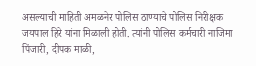असल्याची माहिती अमळनेर पोलिस ठाण्याचे पोलिस निरीक्षक जयपाल हिरे यांना मिळाली होती. त्यांनी पोलिस कर्मचारी नाजिमा पिंजारी, दीपक माळी,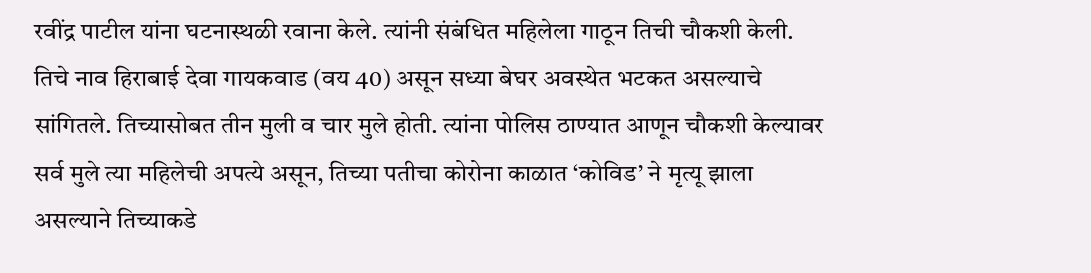रवींद्र पाटील यांना घटनास्थळी रवाना केले. त्यांनी संबंधित महिलेला गाठून तिची चौकशी केली.
तिचे नाव हिराबाई देवा गायकवाड (वय 40) असून सध्या बेघर अवस्थेत भटकत असल्याचे सांगितले. तिच्यासोबत तीन मुली व चार मुले होती. त्यांना पोलिस ठाण्यात आणून चौकशी केल्यावर सर्व मुले त्या महिलेची अपत्ये असून, तिच्या पतीचा कोरोना काळात ‘कोविड’ ने मृत्यू झाला असल्याने तिच्याकडे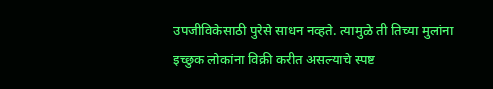उपजीविकेसाठी पुरेसे साधन नव्हते. त्यामुळे ती तिच्या मुलांना इच्छुक लोकांना विक्री करीत असल्याचे स्पष्ट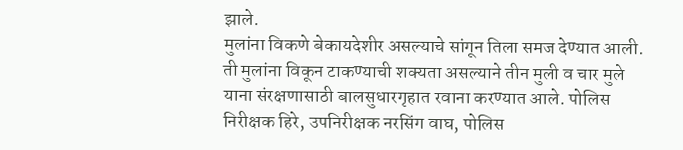झाले.
मुलांना विकणे बेकायदेशीर असल्याचे सांगून तिला समज देण्यात आली. ती मुलांना विकून टाकण्याची शक्यता असल्याने तीन मुली व चार मुले याना संरक्षणासाठी बालसुधारगृहात रवाना करण्यात आले. पोलिस निरीक्षक हिरे, उपनिरीक्षक नरसिंग वाघ, पोलिस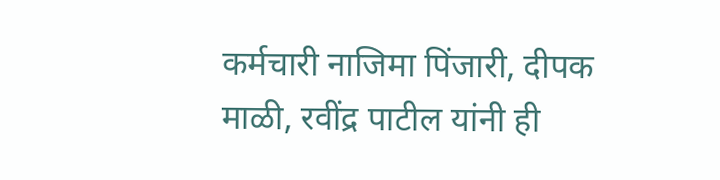कर्मचारी नाजिमा पिंजारी, दीपक माळी, रवींद्र पाटील यांनी ही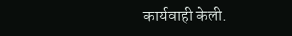कार्यवाही केली.